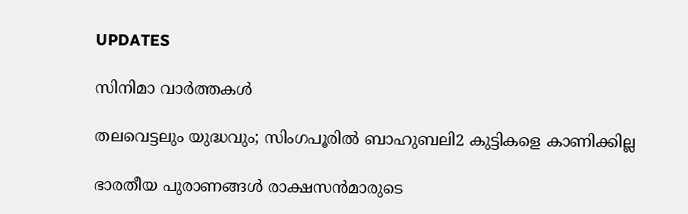UPDATES

സിനിമാ വാര്‍ത്തകള്‍

തലവെട്ടലും യുദ്ധവും; സിംഗപൂരില്‍ ബാഹുബലി2 കുട്ടികളെ കാണിക്കില്ല

ഭാരതീയ പുരാണങ്ങള്‍ രാക്ഷസന്‍മാരുടെ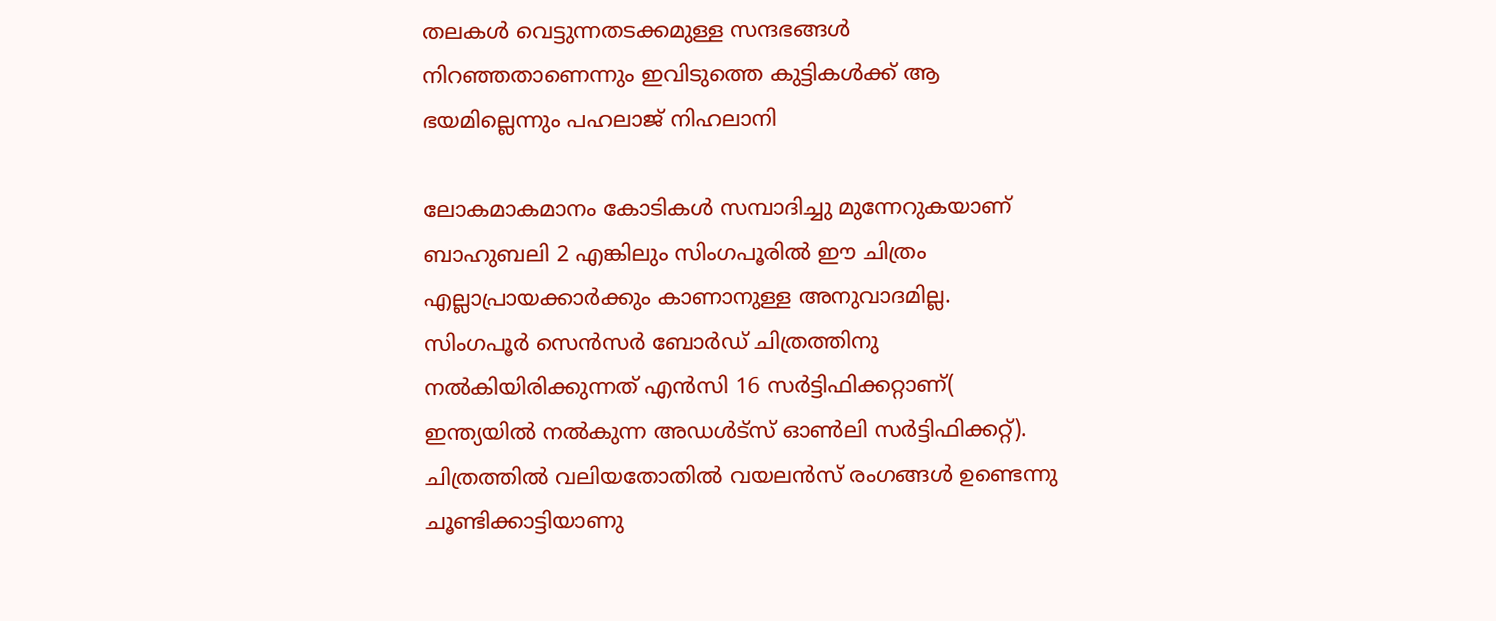തലകള്‍ വെട്ടുന്നതടക്കമുള്ള സന്ദഭങ്ങള്‍ നിറഞ്ഞതാണെന്നും ഇവിടുത്തെ കുട്ടികള്‍ക്ക് ആ ഭയമില്ലെന്നും പഹലാജ് നിഹലാനി

ലോകമാകമാനം കോടികള്‍ സമ്പാദിച്ചു മുന്നേറുകയാണ് ബാഹുബലി 2 എങ്കിലും സിംഗപൂരില്‍ ഈ ചിത്രം എല്ലാപ്രായക്കാര്‍ക്കും കാണാനുള്ള അനുവാദമില്ല. സിംഗപൂര്‍ സെന്‍സര്‍ ബോര്‍ഡ് ചിത്രത്തിനു നല്‍കിയിരിക്കുന്നത് എന്‍സി 16 സര്‍ട്ടിഫിക്കറ്റാണ്( ഇന്ത്യയില്‍ നല്‍കുന്ന അഡള്‍ട്‌സ് ഓണ്‍ലി സര്‍ട്ടിഫിക്കറ്റ്). ചിത്രത്തില്‍ വലിയതോതില്‍ വയലന്‍സ് രംഗങ്ങള്‍ ഉണ്ടെന്നു ചൂണ്ടിക്കാട്ടിയാണു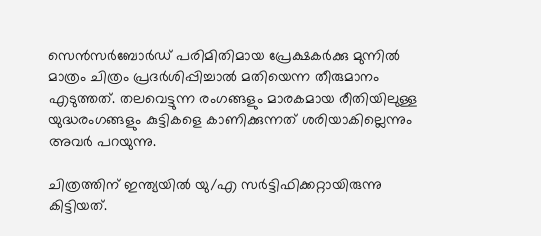സെന്‍സര്‍ബോര്‍ഡ് പരിമിതിമായ പ്രേക്ഷകര്‍ക്കു മുന്നില്‍ മാത്രം ചിത്രം പ്രദര്‍ശിപ്പിച്ചാല്‍ മതിയെന്ന തീരുമാനം എടുത്തത്. തലവെട്ടുന്ന രംഗങ്ങളും മാരകമായ രീതിയിലുള്ള യുദ്ധരംഗങ്ങളും കുട്ടികളെ കാണിക്കുന്നത് ശരിയാകില്ലെന്നും അവര്‍ പറയുന്നു.

ചിത്രത്തിന് ഇന്ത്യയില്‍ യു/എ സര്‍ട്ടിഫിക്കറ്റായിരുന്നു കിട്ടിയത്.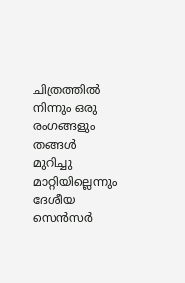ചിത്രത്തില്‍ നിന്നും ഒരു രംഗങ്ങളും തങ്ങള്‍ മുറിച്ചു മാറ്റിയില്ലെന്നും ദേശീയ സെന്‍സര്‍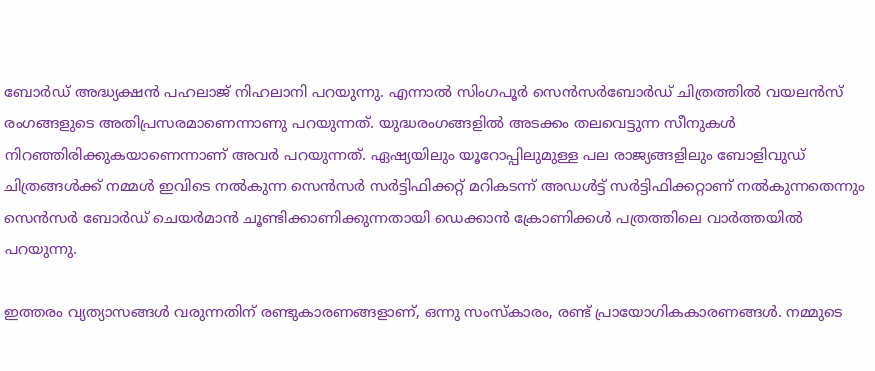ബോര്‍ഡ് അദ്ധ്യക്ഷന്‍ പഹലാജ് നിഹലാനി പറയുന്നു. എന്നാല്‍ സിംഗപൂര്‍ സെന്‍സര്‍ബോര്‍ഡ് ചിത്രത്തില്‍ വയലന്‍സ് രംഗങ്ങളുടെ അതിപ്രസരമാണെന്നാണു പറയുന്നത്. യുദ്ധരംഗങ്ങളില്‍ അടക്കം തലവെട്ടുന്ന സീനുകള്‍ നിറഞ്ഞിരിക്കുകയാണെന്നാണ് അവര്‍ പറയുന്നത്. ഏഷ്യയിലും യൂറോപ്പിലുമുള്ള പല രാജ്യങ്ങളിലും ബോളിവുഡ് ചിത്രങ്ങള്‍ക്ക് നമ്മള്‍ ഇവിടെ നല്‍കുന്ന സെന്‍സര്‍ സര്‍ട്ടിഫിക്കറ്റ് മറികടന്ന് അഡള്‍ട്ട് സര്‍ട്ടിഫിക്കറ്റാണ് നല്‍കുന്നതെന്നും സെന്‍സര്‍ ബോര്‍ഡ് ചെയര്‍മാന്‍ ചൂണ്ടിക്കാണിക്കുന്നതായി ഡെക്കാന്‍ ക്രോണിക്കള്‍ പത്രത്തിലെ വാര്‍ത്തയില്‍ പറയുന്നു.

ഇത്തരം വ്യത്യാസങ്ങള്‍ വരുന്നതിന് രണ്ടുകാരണങ്ങളാണ്, ഒന്നു സംസ്‌കാരം, രണ്ട് പ്രായോഗികകാരണങ്ങള്‍. നമ്മുടെ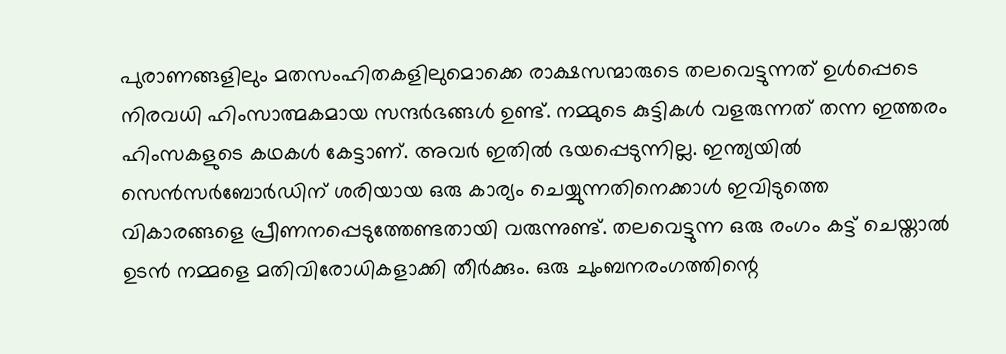പുരാണങ്ങളിലും മതസംഹിതകളിലുമൊക്കെ രാക്ഷസന്മാരുടെ തലവെട്ടുന്നത് ഉള്‍പ്പെടെ നിരവധി ഹിംസാത്മകമായ സന്ദര്‍ഭങ്ങള്‍ ഉണ്ട്. നമ്മുടെ കുട്ടികള്‍ വളരുന്നത് തന്ന ഇത്തരം ഹിംസകളുടെ കഥകള്‍ കേട്ടാണ്. അവര്‍ ഇതില്‍ ഭയപ്പെടുന്നില്ല. ഇന്ത്യയില്‍ സെന്‍സര്‍ബോര്‍ഡിന് ശരിയായ ഒരു കാര്യം ചെയ്യുന്നതിനെക്കാള്‍ ഇവിടുത്തെ വികാരങ്ങളെ പ്രീണനപ്പെടുത്തേണ്ടതായി വരുന്നുണ്ട്. തലവെട്ടുന്ന ഒരു രംഗം കട്ട് ചെയ്താല്‍ ഉടന്‍ നമ്മളെ മതിവിരോധികളാക്കി തീര്‍ക്കും. ഒരു ചുംബനരംഗത്തിന്റെ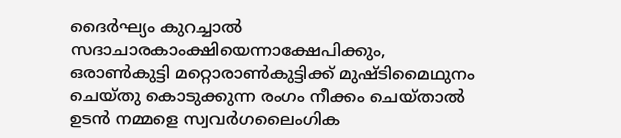ദൈര്‍ഘ്യം കുറച്ചാല്‍ സദാചാരകാംക്ഷിയെന്നാക്ഷേപിക്കും, ഒരാണ്‍കുട്ടി മറ്റൊരാണ്‍കുട്ടിക്ക് മുഷ്ടിമൈഥുനം ചെയ്തു കൊടുക്കുന്ന രംഗം നീക്കം ചെയ്താല്‍ ഉടന്‍ നമ്മളെ സ്വവര്‍ഗലൈംഗിക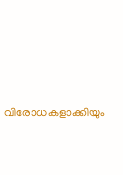വിരോധകളാക്കിയും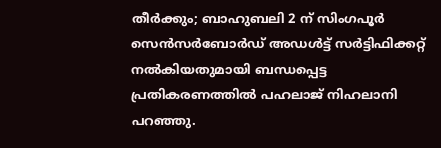തീര്‍ക്കും; ബാഹുബലി 2 ന് സിംഗപൂര്‍ സെന്‍സര്‍ബോര്‍ഡ് അഡള്‍ട്ട് സര്‍ട്ടിഫിക്കറ്റ് നല്‍കിയതുമായി ബന്ധപ്പെട്ട പ്രതികരണത്തില്‍ പഹലാജ് നിഹലാനി പറഞ്ഞു.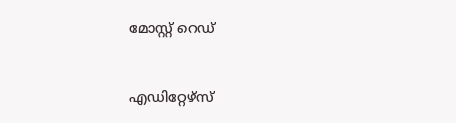മോസ്റ്റ് റെഡ്


എഡിറ്റേഴ്സ്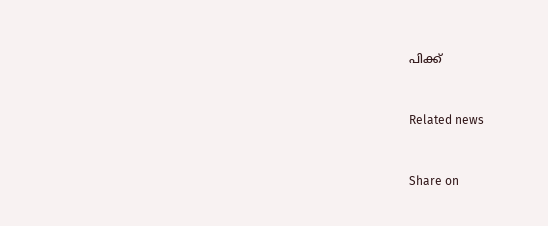പിക്ക്


Related news


Share on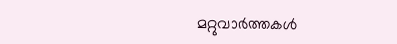മറ്റുവാര്‍ത്തകള്‍